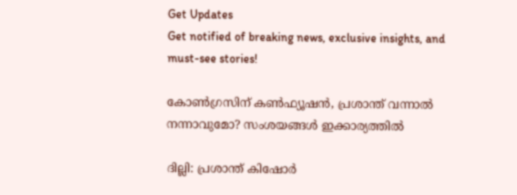Get Updates
Get notified of breaking news, exclusive insights, and must-see stories!

കോണ്‍ഗ്രസിന് കണ്‍ഫ്യൂഷന്‍, പ്രശാന്ത് വന്നാല്‍ നന്നാവുമോ? സംശയങ്ങള്‍ ഇക്കാര്യത്തില്‍

ദില്ലി: പ്രശാന്ത് കിഷോര്‍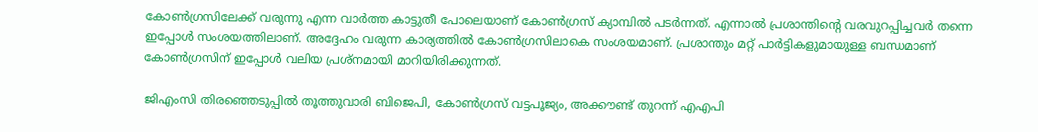കോണ്‍ഗ്രസിലേക്ക് വരുന്നു എന്ന വാര്‍ത്ത കാട്ടുതീ പോലെയാണ് കോണ്‍ഗ്രസ് ക്യാമ്പില്‍ പടര്‍ന്നത്. എന്നാല്‍ പ്രശാന്തിന്റെ വരവുറപ്പിച്ചവര്‍ തന്നെ ഇപ്പോള്‍ സംശയത്തിലാണ്. അദ്ദേഹം വരുന്ന കാര്യത്തില്‍ കോണ്‍ഗ്രസിലാകെ സംശയമാണ്. പ്രശാന്തും മറ്റ് പാര്‍ട്ടികളുമായുള്ള ബന്ധമാണ് കോണ്‍ഗ്രസിന് ഇപ്പോള്‍ വലിയ പ്രശ്‌നമായി മാറിയിരിക്കുന്നത്.

ജിഎംസി തിരഞ്ഞെടുപ്പില്‍ തൂത്തുവാരി ബിജെപി, കോണ്‍ഗ്രസ് വട്ടപൂജ്യം, അക്കൗണ്ട് തുറന്ന് എഎപി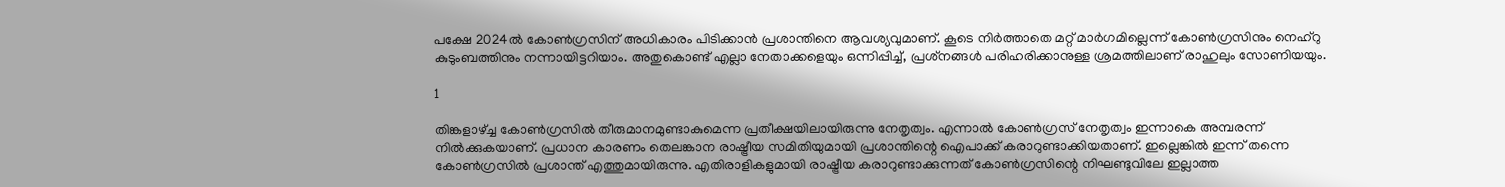പക്ഷേ 2024ല്‍ കോണ്‍ഗ്രസിന് അധികാരം പിടിക്കാന്‍ പ്രശാന്തിനെ ആവശ്യവുമാണ്. കൂടെ നിര്‍ത്താതെ മറ്റ് മാര്‍ഗമില്ലെന്ന് കോണ്‍ഗ്രസിനും നെഹ്‌റു കുടുംബത്തിനും നന്നായിട്ടറിയാം. അതുകൊണ്ട് എല്ലാ നേതാക്കളെയും ഒന്നിപ്പിച്ച്, പ്രശ്‌നങ്ങള്‍ പരിഹരിക്കാനുള്ള ശ്രമത്തിലാണ് രാഹുലും സോണിയയും.

1

തിങ്കളാഴ്ച്ച കോണ്‍ഗ്രസില്‍ തീരുമാനമുണ്ടാകുമെന്ന പ്രതീക്ഷയിലായിരുന്നു നേതൃത്വം. എന്നാല്‍ കോണ്‍ഗ്രസ് നേതൃത്വം ഇന്നാകെ അമ്പരന്ന് നില്‍ക്കുകയാണ്. പ്രധാന കാരണം തെലങ്കാന രാഷ്ട്രീയ സമിതിയുമായി പ്രശാന്തിന്റെ ഐപാക്ക് കരാറുണ്ടാക്കിയതാണ്. ഇല്ലെങ്കില്‍ ഇന്ന് തന്നെ കോണ്‍ഗ്രസില്‍ പ്രശാന്ത് എത്തുമായിരുന്നു. എതിരാളികളുമായി രാഷ്ട്രീയ കരാറുണ്ടാക്കുന്നത് കോണ്‍ഗ്രസിന്റെ നിഘണ്ടുവിലേ ഇല്ലാത്ത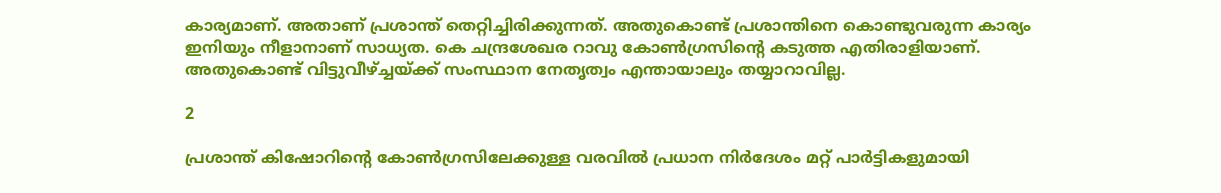കാര്യമാണ്. അതാണ് പ്രശാന്ത് തെറ്റിച്ചിരിക്കുന്നത്. അതുകൊണ്ട് പ്രശാന്തിനെ കൊണ്ടുവരുന്ന കാര്യം ഇനിയും നീളാനാണ് സാധ്യത. കെ ചന്ദ്രശേഖര റാവു കോണ്‍ഗ്രസിന്റെ കടുത്ത എതിരാളിയാണ്. അതുകൊണ്ട് വിട്ടുവീഴ്ച്ചയ്ക്ക് സംസ്ഥാന നേതൃത്വം എന്തായാലും തയ്യാറാവില്ല.

2

പ്രശാന്ത് കിഷോറിന്റെ കോണ്‍ഗ്രസിലേക്കുള്ള വരവില്‍ പ്രധാന നിര്‍ദേശം മറ്റ് പാര്‍ട്ടികളുമായി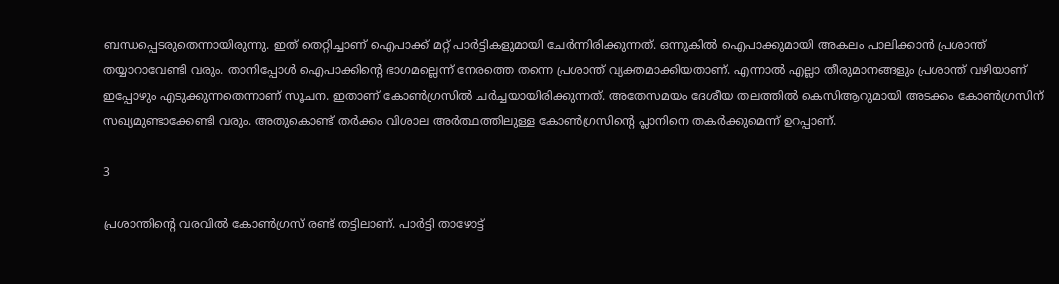ബന്ധപ്പെടരുതെന്നായിരുന്നു. ഇത് തെറ്റിച്ചാണ് ഐപാക്ക് മറ്റ് പാര്‍ട്ടികളുമായി ചേര്‍ന്നിരിക്കുന്നത്. ഒന്നുകില്‍ ഐപാക്കുമായി അകലം പാലിക്കാന്‍ പ്രശാന്ത് തയ്യാറാവേണ്ടി വരും. താനിപ്പോള്‍ ഐപാക്കിന്റെ ഭാഗമല്ലെന്ന് നേരത്തെ തന്നെ പ്രശാന്ത് വ്യക്തമാക്കിയതാണ്. എന്നാല്‍ എല്ലാ തീരുമാനങ്ങളും പ്രശാന്ത് വഴിയാണ് ഇപ്പോഴും എടുക്കുന്നതെന്നാണ് സൂചന. ഇതാണ് കോണ്‍ഗ്രസില്‍ ചര്‍ച്ചയായിരിക്കുന്നത്. അതേസമയം ദേശീയ തലത്തില്‍ കെസിആറുമായി അടക്കം കോണ്‍ഗ്രസിന് സഖ്യമുണ്ടാക്കേണ്ടി വരും. അതുകൊണ്ട് തര്‍ക്കം വിശാല അര്‍ത്ഥത്തിലുള്ള കോണ്‍ഗ്രസിന്റെ പ്ലാനിനെ തകര്‍ക്കുമെന്ന് ഉറപ്പാണ്.

3

പ്രശാന്തിന്റെ വരവില്‍ കോണ്‍ഗ്രസ് രണ്ട് തട്ടിലാണ്. പാര്‍ട്ടി താഴോട്ട്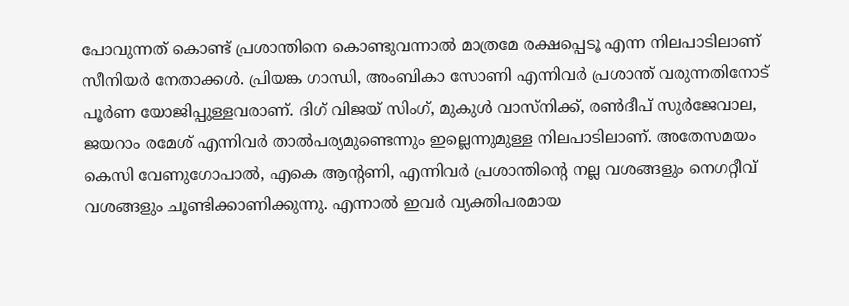പോവുന്നത് കൊണ്ട് പ്രശാന്തിനെ കൊണ്ടുവന്നാല്‍ മാത്രമേ രക്ഷപ്പെടൂ എന്ന നിലപാടിലാണ് സീനിയര്‍ നേതാക്കള്‍. പ്രിയങ്ക ഗാന്ധി, അംബികാ സോണി എന്നിവര്‍ പ്രശാന്ത് വരുന്നതിനോട് പൂര്‍ണ യോജിപ്പുള്ളവരാണ്. ദിഗ് വിജയ് സിംഗ്, മുകുള്‍ വാസ്‌നിക്ക്, രണ്‍ദീപ് സുര്‍ജേവാല, ജയറാം രമേശ് എന്നിവര്‍ താല്‍പര്യമുണ്ടെന്നും ഇല്ലെന്നുമുള്ള നിലപാടിലാണ്. അതേസമയം കെസി വേണുഗോപാല്‍, എകെ ആന്റണി, എന്നിവര്‍ പ്രശാന്തിന്റെ നല്ല വശങ്ങളും നെഗറ്റീവ് വശങ്ങളും ചൂണ്ടിക്കാണിക്കുന്നു. എന്നാല്‍ ഇവര്‍ വ്യക്തിപരമായ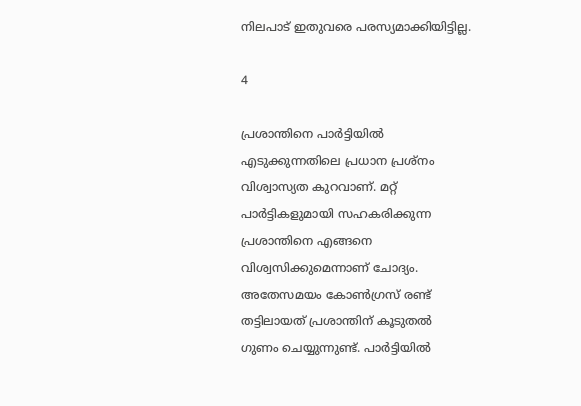നിലപാട് ഇതുവരെ പരസ്യമാക്കിയിട്ടില്ല.

4

പ്രശാന്തിനെ പാര്‍ട്ടിയില്‍ എടുക്കുന്നതിലെ പ്രധാന പ്രശ്‌നം വിശ്വാസ്യത കുറവാണ്. മറ്റ് പാര്‍ട്ടികളുമായി സഹകരിക്കുന്ന പ്രശാന്തിനെ എങ്ങനെ വിശ്വസിക്കുമെന്നാണ് ചോദ്യം. അതേസമയം കോണ്‍ഗ്രസ് രണ്ട് തട്ടിലായത് പ്രശാന്തിന് കൂടുതല്‍ ഗുണം ചെയ്യുന്നുണ്ട്. പാര്‍ട്ടിയില്‍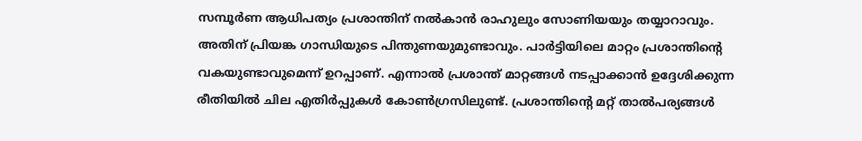സമ്പൂര്‍ണ ആധിപത്യം പ്രശാന്തിന് നല്‍കാന്‍ രാഹുലും സോണിയയും തയ്യാറാവും. അതിന് പ്രിയങ്ക ഗാന്ധിയുടെ പിന്തുണയുമുണ്ടാവും. പാര്‍ട്ടിയിലെ മാറ്റം പ്രശാന്തിന്റെ വകയുണ്ടാവുമെന്ന് ഉറപ്പാണ്. എന്നാല്‍ പ്രശാന്ത് മാറ്റങ്ങള്‍ നടപ്പാക്കാന്‍ ഉദ്ദേശിക്കുന്ന രീതിയില്‍ ചില എതിര്‍പ്പുകള്‍ കോണ്‍ഗ്രസിലുണ്ട്. പ്രശാന്തിന്റെ മറ്റ് താല്‍പര്യങ്ങള്‍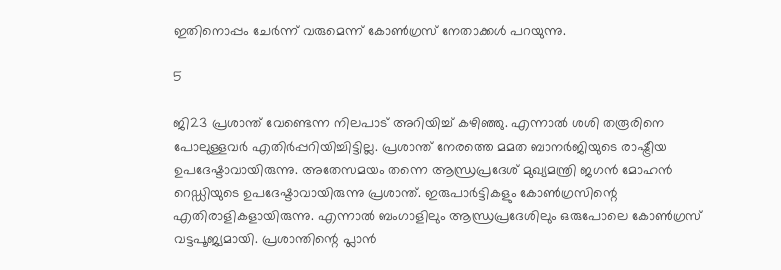ഇതിനൊപ്പം ചേര്‍ന്ന് വരുമെന്ന് കോണ്‍ഗ്രസ് നേതാക്കള്‍ പറയുന്നു.

5

ജി23 പ്രശാന്ത് വേണ്ടെന്ന നിലപാട് അറിയിച്ച് കഴിഞ്ഞു. എന്നാല്‍ ശശി തരൂരിനെ പോലുള്ളവര്‍ എതിര്‍പ്പറിയിച്ചിട്ടില്ല. പ്രശാന്ത് നേരത്തെ മമത ബാനര്‍ജിയുടെ രാഷ്ട്രീയ ഉപദേഷ്ടാവായിരുന്നു. അതേസമയം തന്നെ ആന്ധ്രപ്രദേശ് മുഖ്യമന്ത്രി ജഗന്‍ മോഹന്‍ റെഡ്ഡിയുടെ ഉപദേഷ്ടാവായിരുന്നു പ്രശാന്ത്. ഇരുപാര്‍ട്ടികളും കോണ്‍ഗ്രസിന്റെ എതിരാളികളായിരുന്നു. എന്നാല്‍ ബംഗാളിലും ആന്ധ്രപ്രദേശിലും ഒരുപോലെ കോണ്‍ഗ്രസ് വട്ടപൂജ്യമായി. പ്രശാന്തിന്റെ പ്ലാന്‍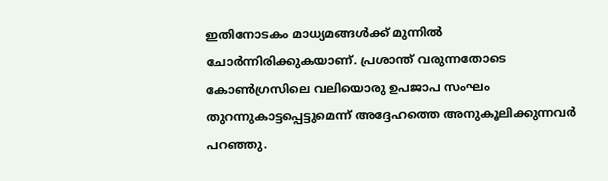ഇതിനോടകം മാധ്യമങ്ങള്‍ക്ക് മുന്നില്‍ ചോര്‍ന്നിരിക്കുകയാണ്. പ്രശാന്ത് വരുന്നതോടെ കോണ്‍ഗ്രസിലെ വലിയൊരു ഉപജാപ സംഘം തുറന്നുകാട്ടപ്പെട്ടുമെന്ന് അദ്ദേഹത്തെ അനുകൂലിക്കുന്നവര്‍ പറഞ്ഞു.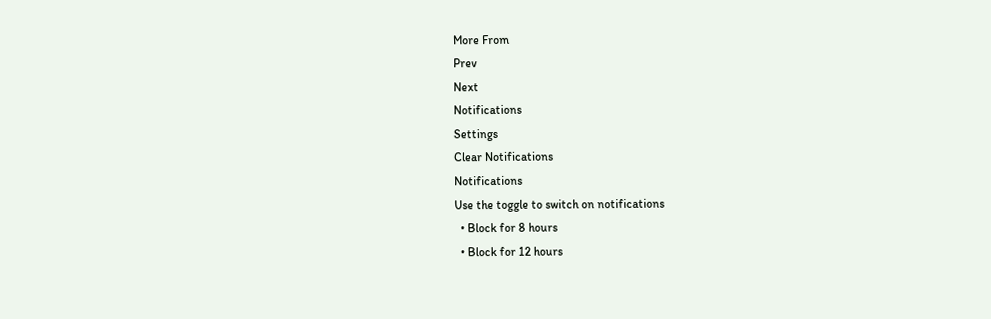More From
Prev
Next
Notifications
Settings
Clear Notifications
Notifications
Use the toggle to switch on notifications
  • Block for 8 hours
  • Block for 12 hours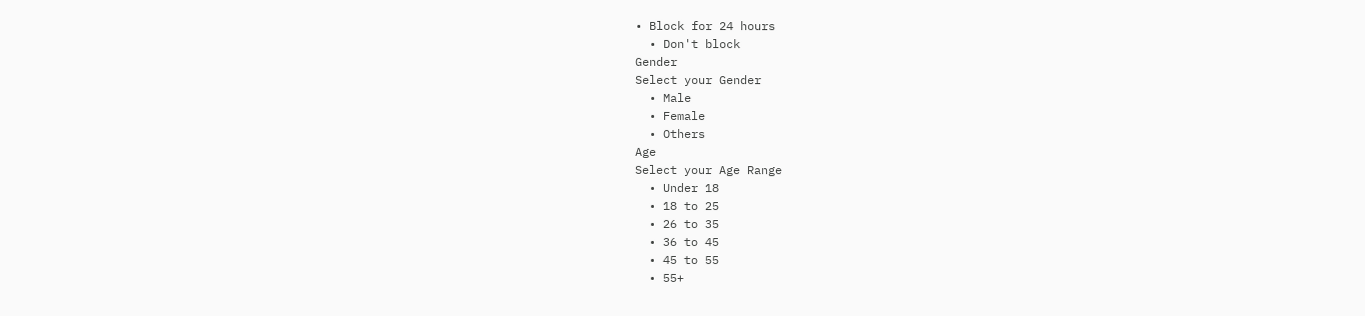• Block for 24 hours
  • Don't block
Gender
Select your Gender
  • Male
  • Female
  • Others
Age
Select your Age Range
  • Under 18
  • 18 to 25
  • 26 to 35
  • 36 to 45
  • 45 to 55
  • 55+